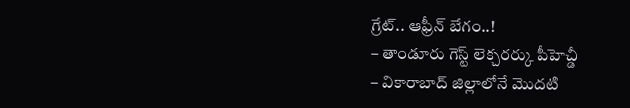గ్రేట్.. ఆఫ్రీన్ బేగం..!
– తాండూరు గెస్ట్ లెక్చరర్కు పీహెచ్డీ
– వికారాబాద్ జిల్లాలోనే మొదటి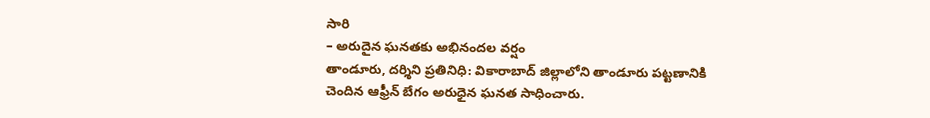సారి
– అరుదైన ఘనతకు అభినందల వర్షం
తాండూరు, దర్శిని ప్రతినిధి: వికారాబాద్ జిల్లాలోని తాండూరు పట్టణానికి చెందిన ఆఫ్రీన్ బేగం అరుధైన ఘనత సాధించారు.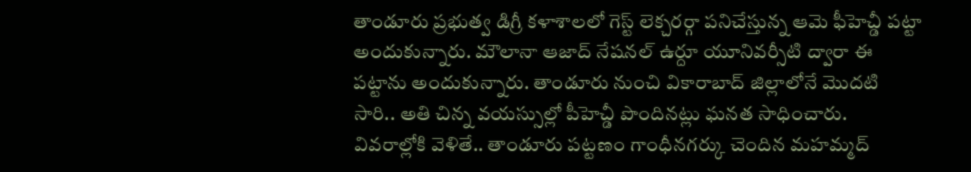తాండూరు ప్రభుత్వ డిగ్రీ కళాశాలలో గెస్ట్ లెక్చరర్గా పనిచేస్తున్న ఆమె ఫీహెచ్డీ పట్టా అందుకున్నారు. మౌలానా ఆజాద్ నేషనల్ ఉర్దూ యూనివర్సీటి ద్వారా ఈ పట్టాను అందుకున్నారు. తాండూరు నుంచి వికారాబాద్ జిల్లాలోనే మొదటి సారి.. అతి చిన్న వయస్సుల్లో పీహెచ్డీ పొందినట్లు ఘనత సాధించారు. వివరాల్లోకి వెళితే.. తాండూరు పట్టణం గాంధీనగర్కు చెందిన మహమ్మద్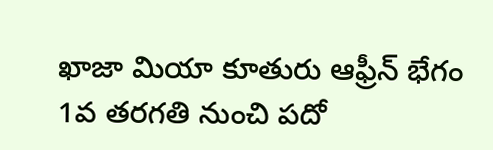ఖాజా మియా కూతురు ఆఫ్రీన్ భేగం 1వ తరగతి నుంచి పదో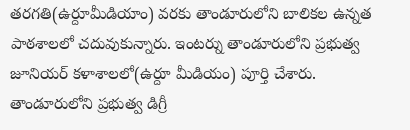తరగతి(ఉర్దూమీడియాం) వరకు తాండూరులోని బాలికల ఉన్నత పాఠశాలలో చదువుకున్నారు. ఇంటర్ను తాండూరులోని ప్రభుత్వ జూనియర్ కళాశాలలో(ఉర్దూ మీడియం) పూర్తి చేశారు. తాండూరులోని ప్రభుత్వ డిగ్రీ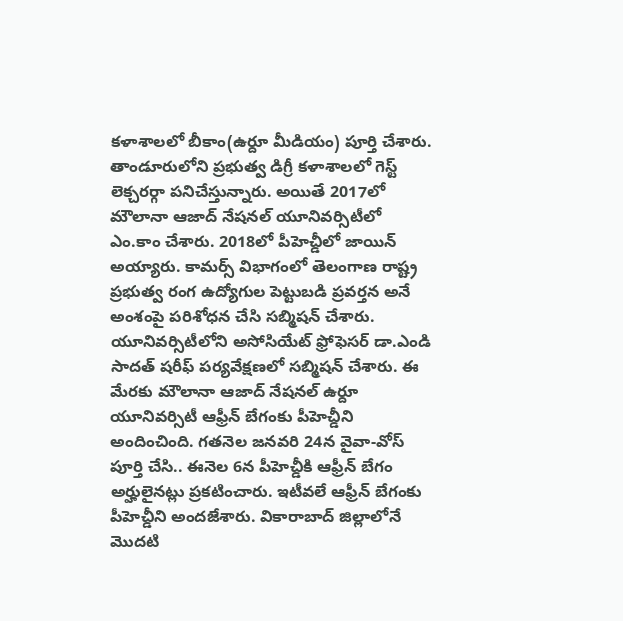కళాశాలలో బీకాం(ఉర్దూ మీడియం) పూర్తి చేశారు. తాండూరులోని ప్రభుత్వ డిగ్రీ కళాశాలలో గెస్ట్ లెక్చరర్గా పనిచేస్తున్నారు. అయితే 2017లో మౌలానా ఆజాద్ నేషనల్ యూనివర్సిటీలో ఎం.కాం చేశారు. 2018లో పీహెచ్డీలో జాయిన్ అయ్యారు. కామర్స్ విభాగంలో తెలంగాణ రాష్ట్ర ప్రభుత్వ రంగ ఉద్యోగుల పెట్టుబడి ప్రవర్తన అనే అంశంపై పరిశోధన చేసి సబ్మిషన్ చేశారు. యూనివర్సిటీలోని అసోసియేట్ ఫ్రోఫెసర్ డా.ఎండి సాదత్ షరీఫ్ పర్యవేక్షణలో సబ్మిషన్ చేశారు. ఈ మేరకు మౌలానా ఆజాద్ నేషనల్ ఉర్దూ యూనివర్సిటీ ఆఫ్రీన్ బేగంకు పీహెచ్డీని అందించింది. గతనెల జనవరి 24న వైవా-వోస్ పూర్తి చేసి.. ఈనెల 6న పీహెచ్డీకి ఆఫ్రీన్ బేగం అర్హులైనట్లు ప్రకటించారు. ఇటీవలే ఆఫ్రీన్ బేగంకు పీహెచ్డీని అందజేశారు. వికారాబాద్ జిల్లాలోనే మొదటి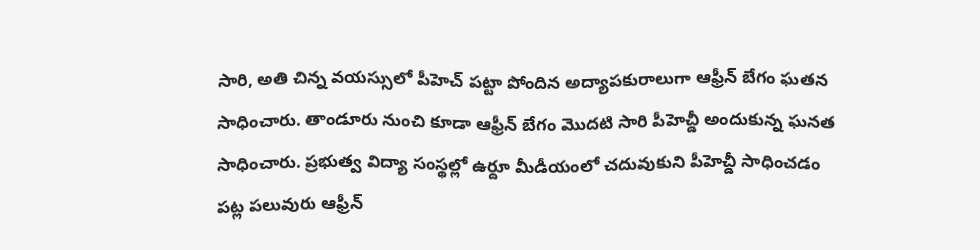సారి, అతి చిన్న వయస్సులో పీహెచ్ పట్టా పోందిన అద్యాపకురాలుగా ఆఫ్రీన్ బేగం ఘతన సాధించారు. తాండూరు నుంచి కూడా ఆఫ్రీన్ బేగం మొదటి సారి పీహెచ్డీ అందుకున్న ఘనత సాధించారు. ప్రభుత్వ విద్యా సంస్థల్లో ఉర్దూ మీడీయంలో చదువుకుని పీహెచ్డీ సాధించడం పట్ల పలువురు ఆఫ్రీన్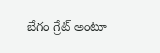బేగం గ్రేట్ అంటూ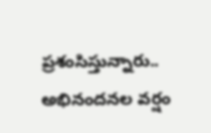ప్రశంసిస్తున్నారు.. అభినందనల వర్షం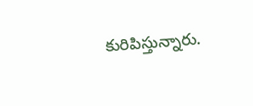కురిపిస్తున్నారు.